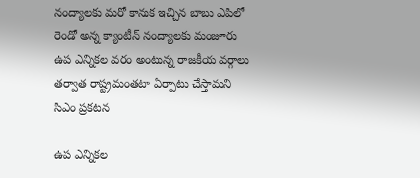నంద్యాలకు మరో కానుక ఇచ్చిన బాబు ఎపిలో రెండో అన్న క్యాంటీన్ నంద్యాలకు మంజూరు ఉప ఎన్నికల వరం అంటున్న రాజకీయ వర్గాలు తర్వాత రాష్ట్రమంతటా ఏర్పాటు చేస్తామని సిఎం ప్రకటన

ఉప ఎన్నికల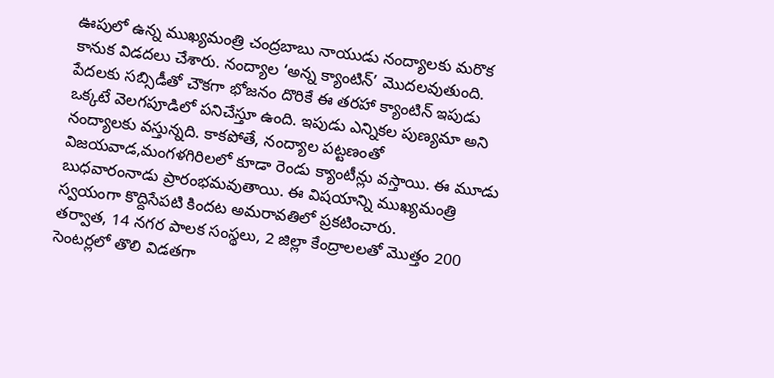ఊపులో ఉన్న ముఖ్యమంత్రి చంద్రబాబు నాయుడు నంద్యాలకు మరొక కానుక విడదలు చేశారు. నంద్యాల ‘అన్న క్యాంటిన్’ మొదలవుతుంది. పేదలకు సబ్సిడీతో చౌకగా భోజనం దొరికే ఈ తరహా క్యాంటిన్ ఇపుడు ఒక్కటే వెలగపూడిలో పనిచేస్తూ ఉంది. ఇపుడు ఎన్నికల పుణ్యమా అని నంద్యాలకు వస్తున్నది. కాకపోతే, నంద్యాల పట్టణంతో విజయవాడ,మంగళగిరిలలో కూడా రెండు క్యాంటీన్లు వస్తాయి. ఈ మూడు బుధవారంనాడు ప్రారంభమవుతాయి. ఈ విషయాన్ని ముఖ్యమంత్రి స్వయంగా కొద్దిసేపటి కిందట అమరావతిలో ప్రకటించారు.
తర్వాత, 14 నగర పాలక సంస్థలు, 2 జిల్లా కేంద్రాలలతో మొత్తం 200 సెంటర్లలో తొలి విడతగా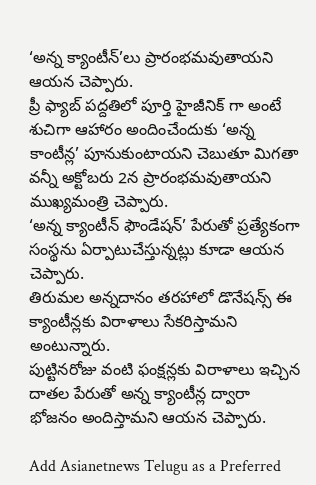‘అన్న క్యాంటీన్’లు ప్రారంభమవుతాయని ఆయన చెప్పారు.
ప్రీ ఫ్యాబ్ పద్దతిలో పూర్తి హైజీనిక్ గా అంటే శుచిగా ఆహారం అందించేందుకు ‘అన్న కాంటీన్ల’ పూనుకుంటాయని చెబుతూ మిగతా వన్నీ అక్టోబరు 2న ప్రారంభమవుతాయని ముఖ్యమంత్రి చెప్పారు.
‘అన్న క్యాంటీన్ ఫౌండేషన్’ పేరుతో ప్రత్యేకంగా సంస్థను ఏర్పాటుచేస్తున్నట్లు కూడా ఆయన చెప్పారు.
తిరుమల అన్నదానం తరహాలో డొనేషన్స్ ఈ క్యాంటీన్లకు విరాళాలు సేకరిస్తామని అంటున్నారు.
పుట్టినరోజు వంటి ఫంక్షన్లకు విరాళాలు ఇచ్చిన దాతల పేరుతో అన్న క్యాంటీన్ల ద్వారా భోజనం అందిస్తామని ఆయన చెప్పారు.

Add Asianetnews Telugu as a Preferred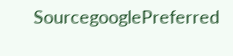SourcegooglePreferred